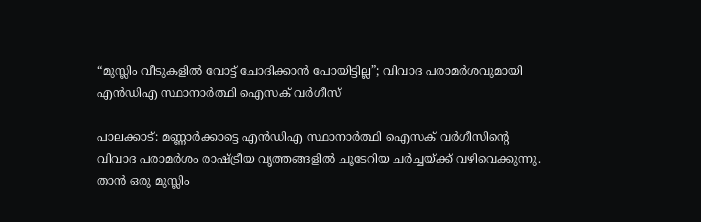“മുസ്ലിം വീടുകളിൽ വോട്ട് ചോദിക്കാൻ പോയിട്ടില്ല”; വിവാദ പരാമർശവുമായി എൻഡിഎ സ്ഥാനാർത്ഥി ഐസക് വർഗീസ്

പാലക്കാട്: മണ്ണാർക്കാട്ടെ എൻഡിഎ സ്ഥാനാർത്ഥി ഐസക് വർഗീസിന്റെ വിവാദ പരാമർശം രാഷ്ട്രീയ വൃത്തങ്ങളിൽ ചൂടേറിയ ചർച്ചയ്ക്ക് വഴിവെക്കുന്നു. താൻ ഒരു മുസ്ലിം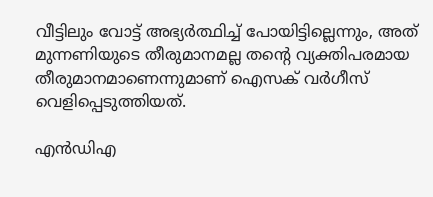വീട്ടിലും വോട്ട് അഭ്യർത്ഥിച്ച് പോയിട്ടില്ലെന്നും, അത് മുന്നണിയുടെ തീരുമാനമല്ല തന്റെ വ്യക്തിപരമായ തീരുമാനമാണെന്നുമാണ് ഐസക് വർഗീസ് വെളിപ്പെടുത്തിയത്.

എൻഡിഎ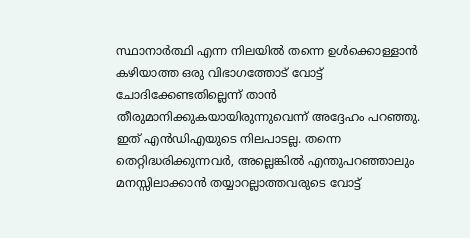സ്ഥാനാർത്ഥി എന്ന നിലയിൽ തന്നെ ഉൾക്കൊള്ളാൻ കഴിയാത്ത ഒരു വിഭാഗത്തോട് വോട്ട് ചോദിക്കേണ്ടതില്ലെന്ന് താൻ തീരുമാനിക്കുകയായിരുന്നുവെന്ന് അദ്ദേഹം പറഞ്ഞു.  ഇത് എൻഡിഎയുടെ നിലപാടല്ല. തന്നെ തെറ്റിദ്ധരിക്കുന്നവർ, അല്ലെങ്കിൽ എന്തുപറഞ്ഞാലും മനസ്സിലാക്കാൻ തയ്യാറല്ലാത്തവരുടെ വോട്ട്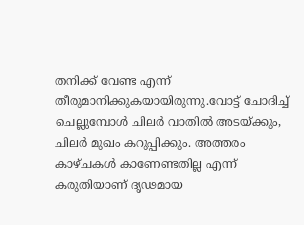തനിക്ക് വേണ്ട എന്ന് തീരുമാനിക്കുകയായിരുന്നു.വോട്ട് ചോദിച്ച് ചെല്ലുമ്പോൾ ചിലർ വാതിൽ അടയ്ക്കും, ചിലർ മുഖം കറുപ്പിക്കും. അത്തരം കാഴ്ചകൾ കാണേണ്ടതില്ല എന്ന് കരുതിയാണ് ദൃഢമായ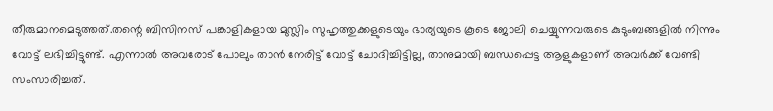തീരുമാനമെടുത്തത്.തന്റെ ബിസിനസ് പങ്കാളികളായ മുസ്ലിം സുഹൃത്തുക്കളുടെയും ഭാര്യയുടെ കൂടെ ജോലി ചെയ്യുന്നവരുടെ കുടുംബങ്ങളിൽ നിന്നും വോട്ട് ലഭിച്ചിട്ടുണ്ട്. എന്നാൽ അവരോട് പോലും താൻ നേരിട്ട് വോട്ട് ചോദിച്ചിട്ടില്ല, താനുമായി ബന്ധപ്പെട്ട ആളുകളാണ് അവർക്ക് വേണ്ടി സംസാരിച്ചത്.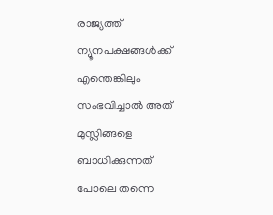രാജ്യത്ത് ന്യൂനപക്ഷങ്ങൾക്ക് എന്തെങ്കിലും സംഭവിച്ചാൽ അത് മുസ്ലിങ്ങളെ ബാധിക്കുന്നത് പോലെ തന്നെ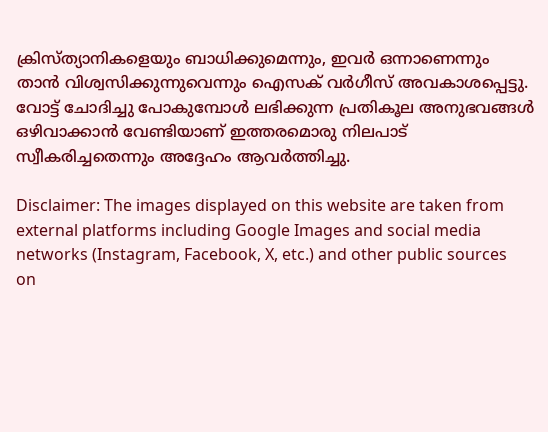ക്രിസ്ത്യാനികളെയും ബാധിക്കുമെന്നും, ഇവർ ഒന്നാണെന്നും താൻ വിശ്വസിക്കുന്നുവെന്നും ഐസക് വർഗീസ് അവകാശപ്പെട്ടു. വോട്ട് ചോദിച്ചു പോകുമ്പോൾ ലഭിക്കുന്ന പ്രതികൂല അനുഭവങ്ങൾ ഒഴിവാക്കാൻ വേണ്ടിയാണ് ഇത്തരമൊരു നിലപാട് സ്വീകരിച്ചതെന്നും അദ്ദേഹം ആവർത്തിച്ചു.

Disclaimer: The images displayed on this website are taken from external platforms including Google Images and social media networks (Instagram, Facebook, X, etc.) and other public sources on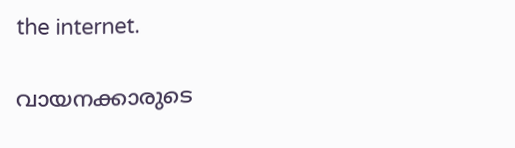the internet.

വായനക്കാരുടെ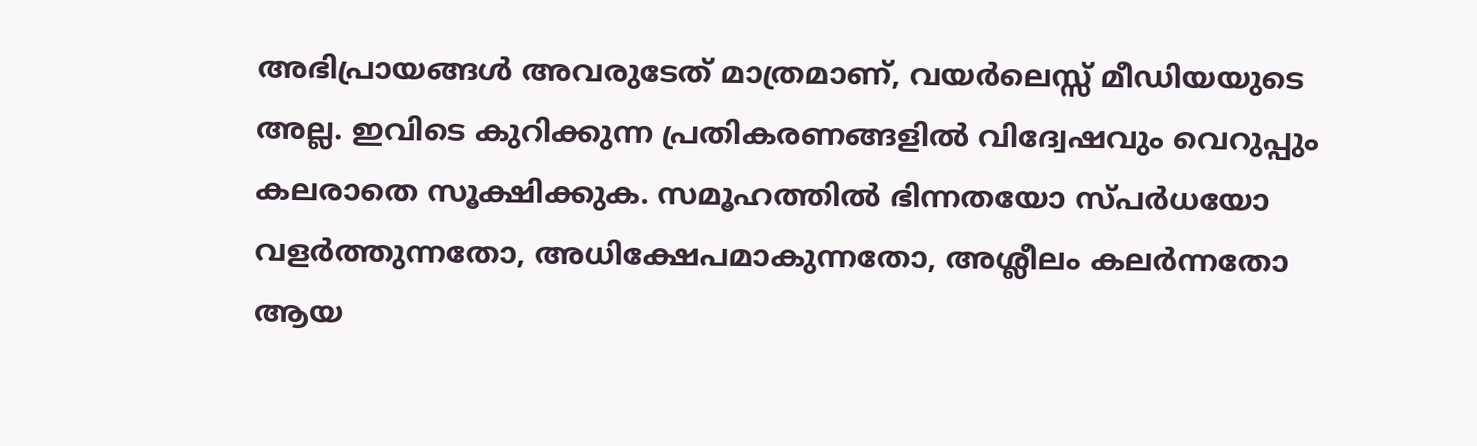അഭിപ്രായങ്ങള്‍ അവരുടേത് മാത്രമാണ്, വയർലെസ്സ് മീഡിയയുടെ അല്ല. ഇവിടെ കുറിക്കുന്ന പ്രതികരണങ്ങളിൽ വിദ്വേഷവും വെറുപ്പും കലരാതെ സൂക്ഷിക്കുക. സമൂഹത്തിൽ ഭിന്നതയോ സ്‌പർധയോ വളർത്തുന്നതോ, അധിക്ഷേപമാകുന്നതോ, അശ്ലീലം കലർന്നതോ ആയ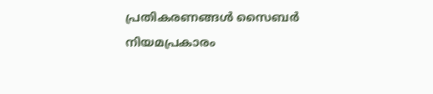പ്രതികരണങ്ങൾ സൈബർ നിയമപ്രകാരം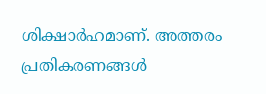ശിക്ഷാർഹമാണ്. അത്തരം പ്രതികരണങ്ങൾ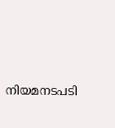നിയമനടപടി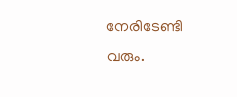നേരിടേണ്ടി വരും.